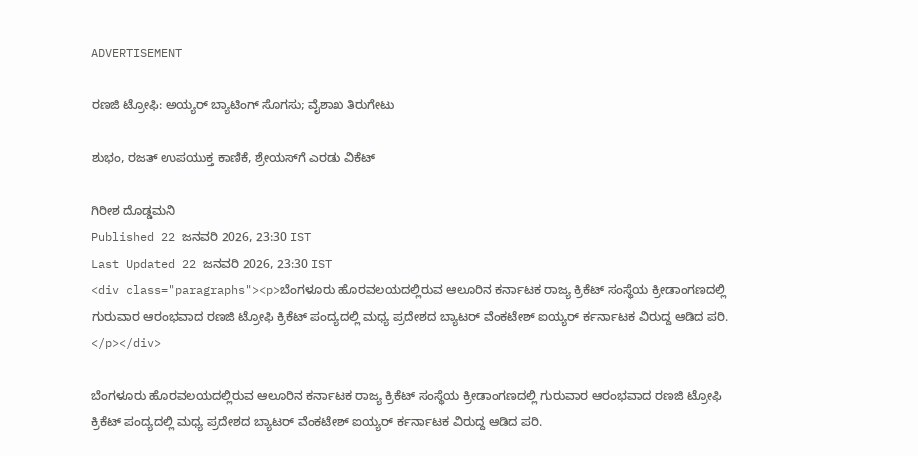ADVERTISEMENT

ರಣಜಿ ಟ್ರೋಫಿ: ಅಯ್ಯರ್ ಬ್ಯಾಟಿಂಗ್ ಸೊಗಸು; ವೈಶಾಖ ತಿರುಗೇಟು

ಶುಭಂ, ರಜತ್ ಉಪಯುಕ್ತ ಕಾಣಿಕೆ, ಶ್ರೇಯಸ್‌ಗೆ ಎರಡು ವಿಕೆಟ್

ಗಿರೀಶ ದೊಡ್ಡಮನಿ
Published 22 ಜನವರಿ 2026, 23:30 IST
Last Updated 22 ಜನವರಿ 2026, 23:30 IST
<div class="paragraphs"><p>ಬೆಂಗಳೂರು ಹೊರವಲಯದಲ್ಲಿರುವ ಆಲೂರಿನ ಕರ್ನಾಟಕ ರಾಜ್ಯ ಕ್ರಿಕೆಟ್ ಸಂಸ್ಥೆಯ ಕ್ರೀಡಾಂಗಣದಲ್ಲಿ ಗುರುವಾರ ಆರಂಭವಾದ ರಣಜಿ ಟ್ರೋಫಿ ಕ್ರಿಕೆಟ್ ಪಂದ್ಯದಲ್ಲಿ ಮಧ್ಯ ಪ್ರದೇಶದ ಬ್ಯಾಟರ್ ವೆಂಕಟೇಶ್ ಐಯ್ಯರ್‌ ರ್ಕರ್ನಾಟಕ ವಿರುದ್ದ ಆಡಿದ ಪರಿ. </p></div>

ಬೆಂಗಳೂರು ಹೊರವಲಯದಲ್ಲಿರುವ ಆಲೂರಿನ ಕರ್ನಾಟಕ ರಾಜ್ಯ ಕ್ರಿಕೆಟ್ ಸಂಸ್ಥೆಯ ಕ್ರೀಡಾಂಗಣದಲ್ಲಿ ಗುರುವಾರ ಆರಂಭವಾದ ರಣಜಿ ಟ್ರೋಫಿ ಕ್ರಿಕೆಟ್ ಪಂದ್ಯದಲ್ಲಿ ಮಧ್ಯ ಪ್ರದೇಶದ ಬ್ಯಾಟರ್ ವೆಂಕಟೇಶ್ ಐಯ್ಯರ್‌ ರ್ಕರ್ನಾಟಕ ವಿರುದ್ದ ಆಡಿದ ಪರಿ.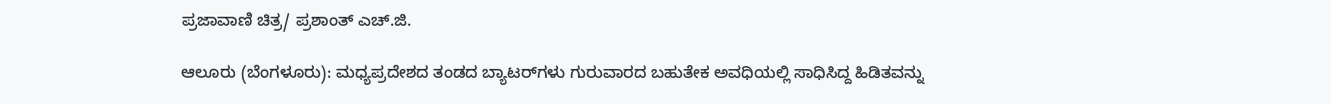ಪ್ರಜಾವಾಣಿ ಚಿತ್ರ/ ಪ್ರಶಾಂತ್ ಎಚ್.ಜಿ.

ಆಲೂರು (ಬೆಂಗಳೂರು): ಮಧ್ಯಪ್ರದೇಶದ ತಂಡದ ಬ್ಯಾಟರ್‌ಗಳು ಗುರುವಾರದ ಬಹುತೇಕ ಅವಧಿಯಲ್ಲಿ ಸಾಧಿಸಿದ್ದ ಹಿಡಿತವನ್ನು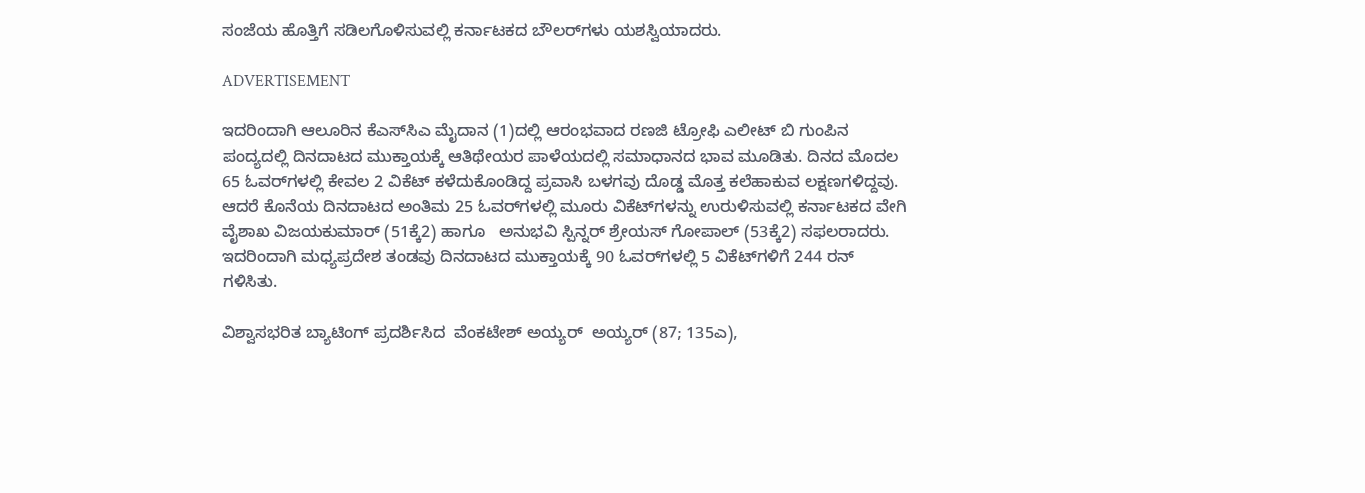ಸಂಜೆಯ ಹೊತ್ತಿಗೆ ಸಡಿಲಗೊಳಿಸುವಲ್ಲಿ ಕರ್ನಾಟಕದ ಬೌಲರ್‌ಗಳು ಯಶಸ್ವಿಯಾದರು.

ADVERTISEMENT

ಇದರಿಂದಾಗಿ ಆಲೂರಿನ ಕೆಎಸ್‌ಸಿಎ ಮೈದಾನ (1)ದಲ್ಲಿ ಆರಂಭವಾದ ರಣಜಿ ಟ್ರೋಫಿ ಎಲೀಟ್ ಬಿ ಗುಂಪಿನ ಪಂದ್ಯದಲ್ಲಿ ದಿನದಾಟದ ಮುಕ್ತಾಯಕ್ಕೆ ಆತಿಥೇಯರ ಪಾಳೆಯದಲ್ಲಿ ಸಮಾಧಾನದ ಭಾವ ಮೂಡಿತು. ದಿನದ ಮೊದಲ 65 ಓವರ್‌ಗಳಲ್ಲಿ ಕೇವಲ 2 ವಿಕೆಟ್ ಕಳೆದುಕೊಂಡಿದ್ದ ಪ್ರವಾಸಿ ಬಳಗವು ದೊಡ್ಡ ಮೊತ್ತ ಕಲೆಹಾಕುವ ಲಕ್ಷಣಗಳಿದ್ದವು. ಆದರೆ ಕೊನೆಯ ದಿನದಾಟದ ಅಂತಿಮ 25 ಓವರ್‌ಗಳಲ್ಲಿ ಮೂರು ವಿಕೆಟ್‌ಗಳನ್ನು ಉರುಳಿಸುವಲ್ಲಿ ಕರ್ನಾಟಕದ ವೇಗಿ ವೈಶಾಖ ವಿಜಯಕುಮಾರ್ (51ಕ್ಕೆ2) ಹಾಗೂ   ಅನುಭವಿ ಸ್ಪಿನ್ನರ್ ಶ್ರೇಯಸ್ ಗೋಪಾಲ್ (53ಕ್ಕೆ2) ಸಫಲರಾದರು. ಇದರಿಂದಾಗಿ ಮಧ್ಯಪ್ರದೇಶ ತಂಡವು ದಿನದಾಟದ ಮುಕ್ತಾಯಕ್ಕೆ 90 ಓವರ್‌ಗಳಲ್ಲಿ 5 ವಿಕೆಟ್‌ಗಳಿಗೆ 244 ರನ್ ಗಳಿಸಿತು.

ವಿಶ್ವಾಸಭರಿತ ಬ್ಯಾಟಿಂಗ್ ಪ್ರದರ್ಶಿಸಿದ  ವೆಂಕಟೇಶ್ ಅಯ್ಯರ್  ಅಯ್ಯರ್ (87; 135ಎ),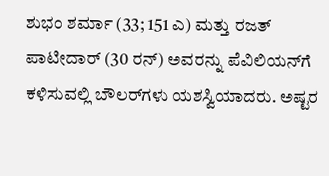ಶುಭಂ ಶರ್ಮಾ (33; 151 ಎ) ಮತ್ತು ರಜತ್ ಪಾಟೀದಾರ್ (30 ರನ್) ಅವರನ್ನು ಪೆವಿಲಿಯನ್‌ಗೆ ಕಳಿಸುವಲ್ಲಿ ಬೌಲರ್‌ಗಳು ಯಶಸ್ವಿಯಾದರು. ಅಷ್ಟರ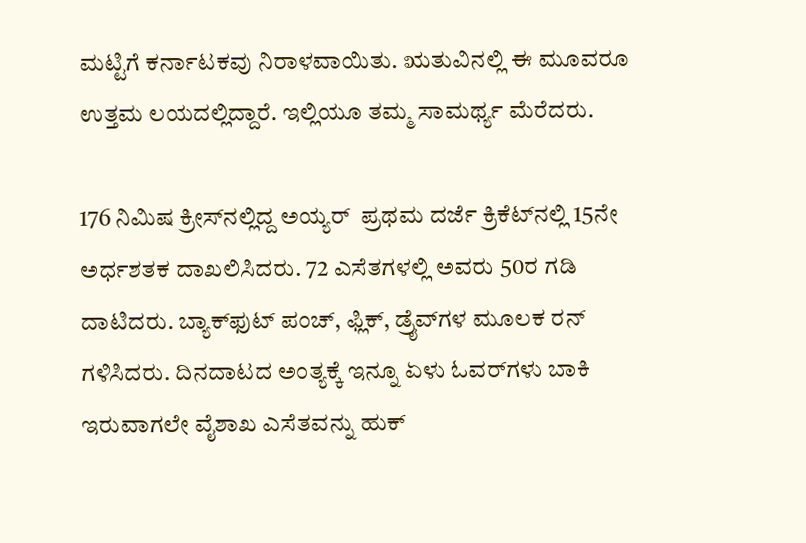ಮಟ್ಟಿಗೆ ಕರ್ನಾಟಕವು ನಿರಾಳವಾಯಿತು. ಋತುವಿನಲ್ಲಿ ಈ ಮೂವರೂ ಉತ್ತಮ ಲಯದಲ್ಲಿದ್ದಾರೆ. ಇಲ್ಲಿಯೂ ತಮ್ಮ ಸಾಮರ್ಥ್ಯ ಮೆರೆದರು.

176 ನಿಮಿಷ ಕ್ರೀಸ್‌ನಲ್ಲಿದ್ದ ಅಯ್ಯರ್  ಪ್ರಥಮ ದರ್ಜೆ ಕ್ರಿಕೆಟ್‌ನಲ್ಲಿ 15ನೇ ಅರ್ಧಶತಕ ದಾಖಲಿಸಿದರು. 72 ಎಸೆತಗಳಲ್ಲಿ ಅವರು 50ರ ಗಡಿ ದಾಟಿದರು. ಬ್ಯಾಕ್‌ಫುಟ್ ಪಂಚ್, ಫ್ಲಿಕ್, ಡ್ರೈವ್‌ಗಳ ಮೂಲಕ ರನ್ ಗಳಿಸಿದರು. ದಿನದಾಟದ ಅಂತ್ಯಕ್ಕೆ ಇನ್ನೂ ಏಳು ಓವರ್‌ಗಳು ಬಾಕಿ ಇರುವಾಗಲೇ ವೈಶಾಖ ಎಸೆತವನ್ನು ಹುಕ್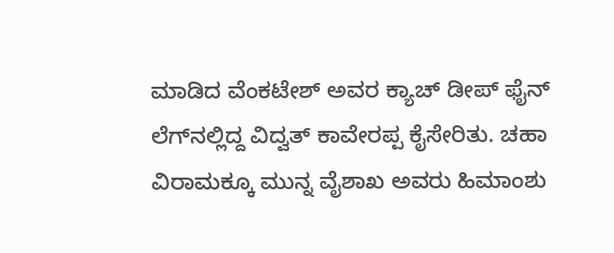ಮಾಡಿದ ವೆಂಕಟೇಶ್ ಅವರ ಕ್ಯಾಚ್‌ ಡೀಪ್ ಫೈನ್ ಲೆಗ್‌ನಲ್ಲಿದ್ದ ವಿದ್ವತ್ ಕಾವೇರಪ್ಪ ಕೈಸೇರಿತು. ಚಹಾ ವಿರಾಮಕ್ಕೂ ಮುನ್ನ ವೈಶಾಖ ಅವರು ಹಿಮಾಂಶು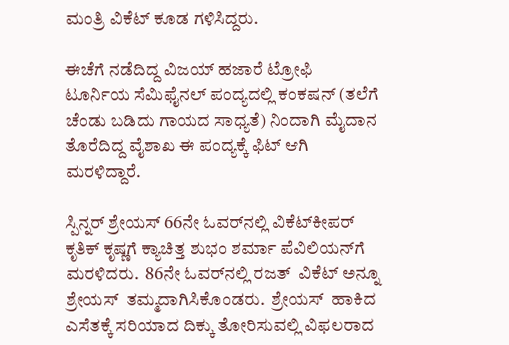ಮಂತ್ರಿ ವಿಕೆಟ್ ಕೂಡ ಗಳಿಸಿದ್ದರು.

ಈಚೆಗೆ ನಡೆದಿದ್ದ ವಿಜಯ್ ಹಜಾರೆ ಟ್ರೋಫಿ ಟೂರ್ನಿಯ ಸೆಮಿಫೈನಲ್‌ ಪಂದ್ಯದಲ್ಲಿ ಕಂಕಷನ್ (ತಲೆಗೆ ಚೆಂಡು ಬಡಿದು ಗಾಯದ ಸಾಧ್ಯತೆ) ನಿಂದಾಗಿ ಮೈದಾನ ತೊರೆದಿದ್ದ ವೈಶಾಖ ಈ ಪಂದ್ಯಕ್ಕೆ ಫಿಟ್ ಆಗಿ ಮರಳಿದ್ದಾರೆ.

ಸ್ಪಿನ್ನರ್ ಶ್ರೇಯಸ್ 66ನೇ ಓವರ್‌ನಲ್ಲಿ ವಿಕೆಟ್‌ಕೀಪರ್‌ ಕೃತಿಕ್ ಕೃಷ್ಣಗೆ ಕ್ಯಾಚಿತ್ತ ಶುಭಂ ಶರ್ಮಾ ಪೆವಿಲಿಯನ್‌ಗೆ ಮರಳಿದರು.  86ನೇ ಓವರ್‌ನಲ್ಲಿ ರಜತ್  ವಿಕೆಟ್ ಅನ್ನೂ ಶ್ರೇಯಸ್  ತಮ್ಮದಾಗಿಸಿಕೊಂಡರು.  ಶ್ರೇಯಸ್  ಹಾಕಿದ ಎಸೆತಕ್ಕೆ ಸರಿಯಾದ ದಿಕ್ಕು ತೋರಿಸುವಲ್ಲಿ ವಿಫಲರಾದ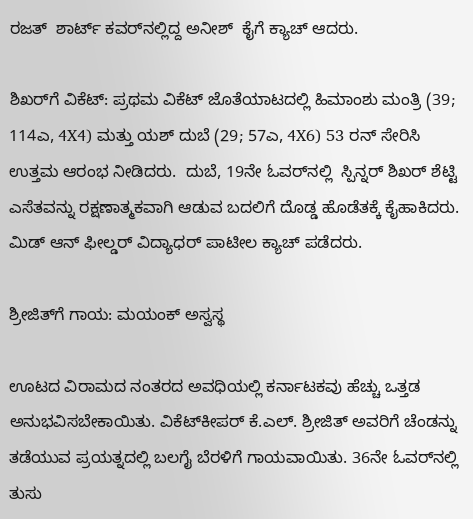ರಜತ್  ಶಾರ್ಟ್‌ ಕವರ್‌ನಲ್ಲಿದ್ದ ಅನೀಶ್  ಕೈಗೆ ಕ್ಯಾಚ್ ಆದರು.

ಶಿಖರ್‌ಗೆ ವಿಕೆಟ್: ಪ್ರಥಮ ವಿಕೆಟ್ ಜೊತೆಯಾಟದಲ್ಲಿ ಹಿಮಾಂಶು ಮಂತ್ರಿ (39; 114ಎ, 4X4) ಮತ್ತು ಯಶ್ ದುಬೆ (29; 57ಎ, 4X6) 53 ರನ್ ಸೇರಿಸಿ ಉತ್ತಮ ಆರಂಭ ನೀಡಿದರು.  ದುಬೆ, 19ನೇ ಓವರ್‌ನಲ್ಲಿ  ಸ್ಪಿನ್ನರ್ ಶಿಖರ್ ಶೆಟ್ಟಿ ಎಸೆತವನ್ನು ರಕ್ಷಣಾತ್ಮಕವಾಗಿ ಆಡುವ ಬದಲಿಗೆ ದೊಡ್ಡ ಹೊಡೆತಕ್ಕೆ ಕೈಹಾಕಿದರು.  ಮಿಡ್‌ ಆನ್‌ ಫೀಲ್ಡರ್ ವಿದ್ಯಾಧರ್ ಪಾಟೀಲ ಕ್ಯಾಚ್ ಪಡೆದರು.

ಶ್ರೀಜಿತ್‌ಗೆ ಗಾಯ: ಮಯಂಕ್ ಅಸ್ವಸ್ಥ

ಊಟದ ವಿರಾಮದ ನಂತರದ ಅವಧಿಯಲ್ಲಿ ಕರ್ನಾಟಕವು ಹೆಚ್ಚು ಒತ್ತಡ ಅನುಭವಿಸಬೇಕಾಯಿತು. ವಿಕೆಟ್‌ಕೀಪರ್ ಕೆ.ಎಲ್. ಶ್ರೀಜಿತ್ ಅವರಿಗೆ ಚೆಂಡನ್ನು ತಡೆಯುವ ಪ್ರಯತ್ನದಲ್ಲಿ ಬಲಗೈ ಬೆರಳಿಗೆ ಗಾಯವಾಯಿತು. 36ನೇ ಓವರ್‌ನಲ್ಲಿ ತುಸು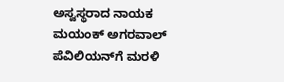ಅಸ್ವಸ್ಥರಾದ ನಾಯಕ ಮಯಂಕ್ ಅಗರವಾಲ್ ಪೆವಿಲಿಯನ್‌ಗೆ ಮರಳಿ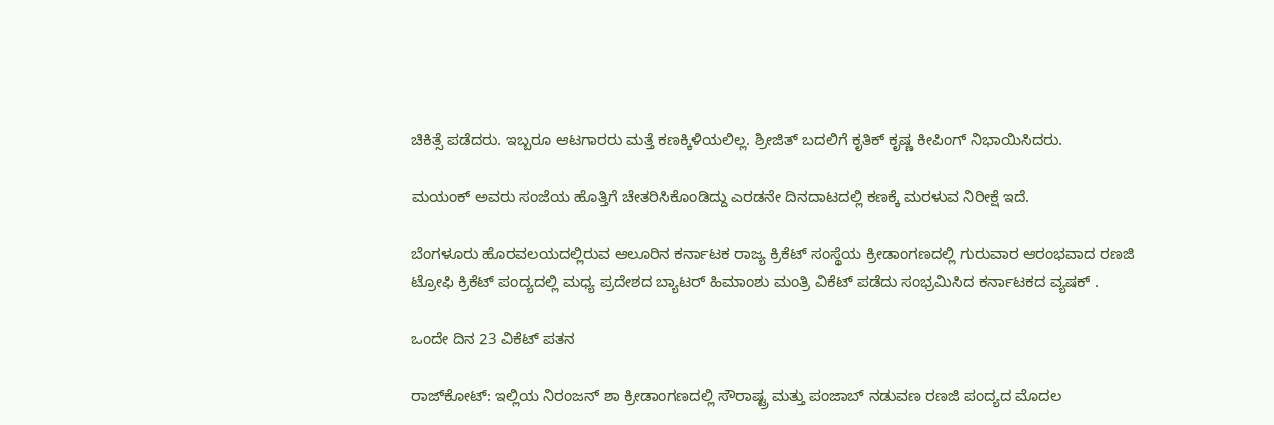ಚಿಕಿತ್ಸೆ ಪಡೆದರು. ಇಬ್ಬರೂ ಆಟಗಾರರು ಮತ್ತೆ ಕಣಕ್ಕಿಳಿಯಲಿಲ್ಲ. ಶ್ರೀಜಿತ್ ಬದಲಿಗೆ ಕೃತಿಕ್ ಕೃಷ್ಣ ಕೀಪಿಂಗ್ ನಿಭಾಯಿಸಿದರು.

ಮಯಂಕ್ ಅವರು ಸಂಜೆಯ ಹೊತ್ತಿಗೆ ಚೇತರಿಸಿಕೊಂಡಿದ್ದು ಎರಡನೇ ದಿನದಾಟದಲ್ಲಿ ಕಣಕ್ಕೆ ಮರಳುವ ನಿರೀಕ್ಷೆ ಇದೆ.

ಬೆಂಗಳೂರು ಹೊರವಲಯದಲ್ಲಿರುವ ಆಲೂರಿನ ಕರ್ನಾಟಕ ರಾಜ್ಯ ಕ್ರಿಕೆಟ್ ಸಂಸ್ಥೆಯ ಕ್ರೀಡಾಂಗಣದಲ್ಲಿ ಗುರುವಾರ ಆರಂಭವಾದ ರಣಜಿ ಟ್ರೋಫಿ ಕ್ರಿಕೆಟ್ ಪಂದ್ಯದಲ್ಲಿ ಮಧ್ಯ ಪ್ರದೇಶದ ಬ್ಯಾಟರ್ ಹಿಮಾಂಶು ಮಂತ್ರಿ ವಿಕೆಟ್ ಪಡೆದು ಸಂಭ್ರಮಿಸಿದ ಕರ್ನಾಟಕದ ವ್ಯಷಕ್ .

ಒಂದೇ ದಿನ 23 ವಿಕೆಟ್ ಪತನ

ರಾಜ್‌ಕೋಟ್: ಇಲ್ಲಿಯ ನಿರಂಜನ್ ಶಾ ಕ್ರೀಡಾಂಗಣದಲ್ಲಿ ಸೌರಾಷ್ಟ್ರ ಮತ್ತು ಪಂಜಾಬ್ ನಡುವಣ ರಣಜಿ ಪಂದ್ಯದ ಮೊದಲ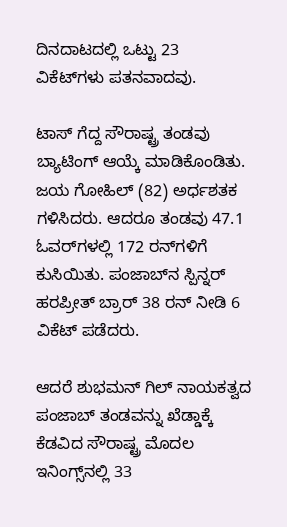ದಿನದಾಟದಲ್ಲಿ ಒಟ್ಟು 23 ವಿಕೆಟ್‌ಗಳು ಪತನವಾದವು.

ಟಾಸ್ ಗೆದ್ದ ಸೌರಾಷ್ಟ್ರ ತಂಡವು ಬ್ಯಾಟಿಂಗ್ ಆಯ್ಕೆ ಮಾಡಿಕೊಂಡಿತು. ಜಯ ಗೋಹಿಲ್ (82) ಅರ್ಧಶತಕ ಗಳಿಸಿದರು. ಆದರೂ ತಂಡವು 47.1 ಓವರ್‌ಗಳಲ್ಲಿ 172 ರನ್‌ಗಳಿಗೆ ಕುಸಿಯಿತು. ಪಂಜಾಬ್‌ನ ಸ್ಪಿನ್ನರ್ ಹರಪ್ರೀತ್ ಬ್ರಾರ್ 38 ರನ್‌ ನೀಡಿ 6 ವಿಕೆಟ್‌ ಪಡೆದರು.

ಆದರೆ ಶುಭಮನ್ ಗಿಲ್ ನಾಯಕತ್ವದ ಪಂಜಾಬ್ ತಂಡವನ್ನು ಖೆಡ್ಡಾಕ್ಕೆ ಕೆಡವಿದ ಸೌರಾಷ್ಟ್ರ ಮೊದಲ ಇನಿಂಗ್ಸ್‌ನಲ್ಲಿ 33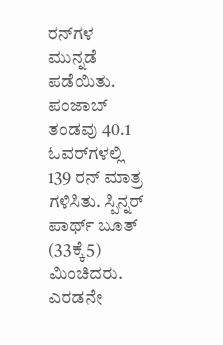ರನ್‌ಗಳ ಮುನ್ನಡೆ ಪಡೆಯಿತು. ಪಂಜಾಬ್ ತಂಡವು 40.1 ಓವರ್‌ಗಳಲ್ಲಿ 139 ರನ್ ಮಾತ್ರ ಗಳಿಸಿತು. ಸ್ಪಿನ್ನರ್ ಪಾರ್ಥ್ ಬೂತ್ (33ಕ್ಕೆ5) ಮಿಂಚಿದರು. ಎರಡನೇ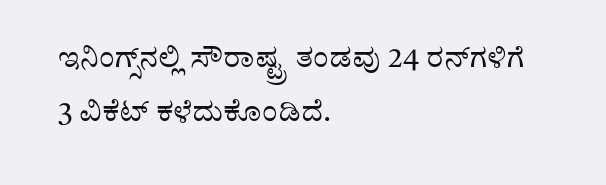ಇನಿಂಗ್ಸ್‌ನಲ್ಲಿ ಸೌರಾಷ್ಟ್ರ ತಂಡವು 24 ರನ್‌ಗಳಿಗೆ 3 ವಿಕೆಟ್ ಕಳೆದುಕೊಂಡಿದೆ.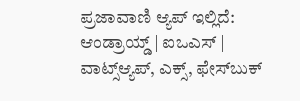ಪ್ರಜಾವಾಣಿ ಆ್ಯಪ್ ಇಲ್ಲಿದೆ: ಆಂಡ್ರಾಯ್ಡ್ | ಐಒಎಸ್ | ವಾಟ್ಸ್ಆ್ಯಪ್, ಎಕ್ಸ್, ಫೇಸ್‌ಬುಕ್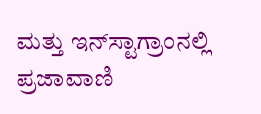ಮತ್ತು ಇನ್‌ಸ್ಟಾಗ್ರಾಂನಲ್ಲಿ ಪ್ರಜಾವಾಣಿ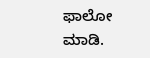ಫಾಲೋ ಮಾಡಿ.